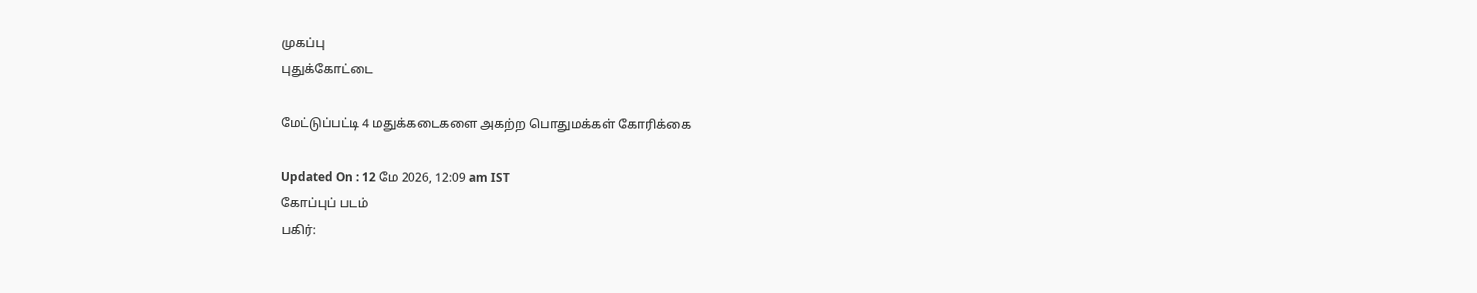முகப்பு
புதுக்கோட்டை

மேட்டுப்பட்டி 4 மதுக்கடைகளை அகற்ற பொதுமக்கள் கோரிக்கை

Updated On : 12 மே 2026, 12:09 am IST
கோப்புப் படம்
பகிர்: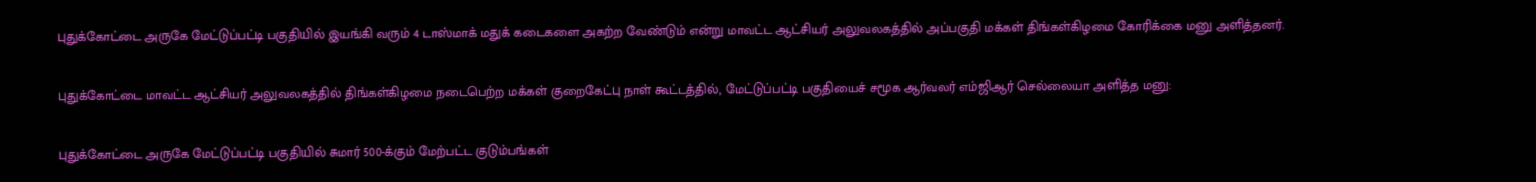புதுக்கோட்டை அருகே மேட்டுப்பட்டி பகுதியில் இயங்கி வரும் 4 டாஸ்மாக் மதுக் கடைகளை அகற்ற வேண்டும் என்று மாவட்ட ஆட்சியர் அலுவலகத்தில் அப்பகுதி மக்கள் திங்கள்கிழமை கோரிக்கை மனு அளித்தனர்.

புதுக்கோட்டை மாவட்ட ஆட்சியர் அலுவலகத்தில் திங்கள்கிழமை நடைபெற்ற மக்கள் குறைகேட்பு நாள் கூட்டத்தில், மேட்டுப்பட்டி பகுதியைச் சமூக ஆர்வலர் எம்ஜிஆர் செல்லையா அளித்த மனு:

புதுக்கோட்டை அருகே மேட்டுப்பட்டி பகுதியில் சுமார் 500-க்கும் மேற்பட்ட குடும்பங்கள்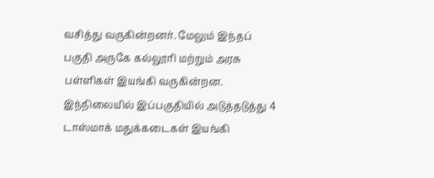வசித்து வருகின்றனர். மேலும் இந்தப் பகுதி அருகே கல்லூரி மற்றும் அரசு பள்ளிகள் இயங்கி வருகின்றன. இந்நிலையில் இப்பகுதியில் அடுத்தடுத்து 4 டாஸ்மாக் மதுக்கடைகள் இயங்கி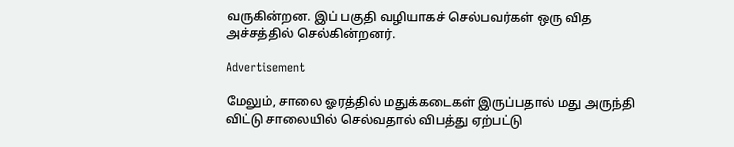வருகின்றன. இப் பகுதி வழியாகச் செல்பவர்கள் ஒரு வித அச்சத்தில் செல்கின்றனர்.

Advertisement

மேலும், சாலை ஓரத்தில் மதுக்கடைகள் இருப்பதால் மது அருந்தி விட்டு சாலையில் செல்வதால் விபத்து ஏற்பட்டு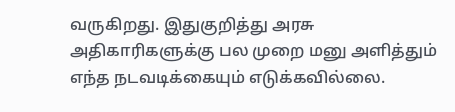வருகிறது. இதுகுறித்து அரசு அதிகாரிகளுக்கு பல முறை மனு அளித்தும் எந்த நடவடிக்கையும் எடுக்கவில்லை.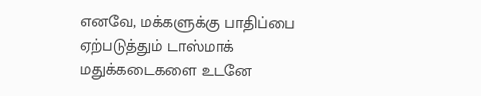எனவே, மக்களுக்கு பாதிப்பை ஏற்படுத்தும் டாஸ்மாக் மதுக்கடைகளை உடனே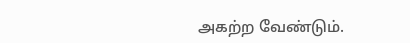அகற்ற வேண்டும்.